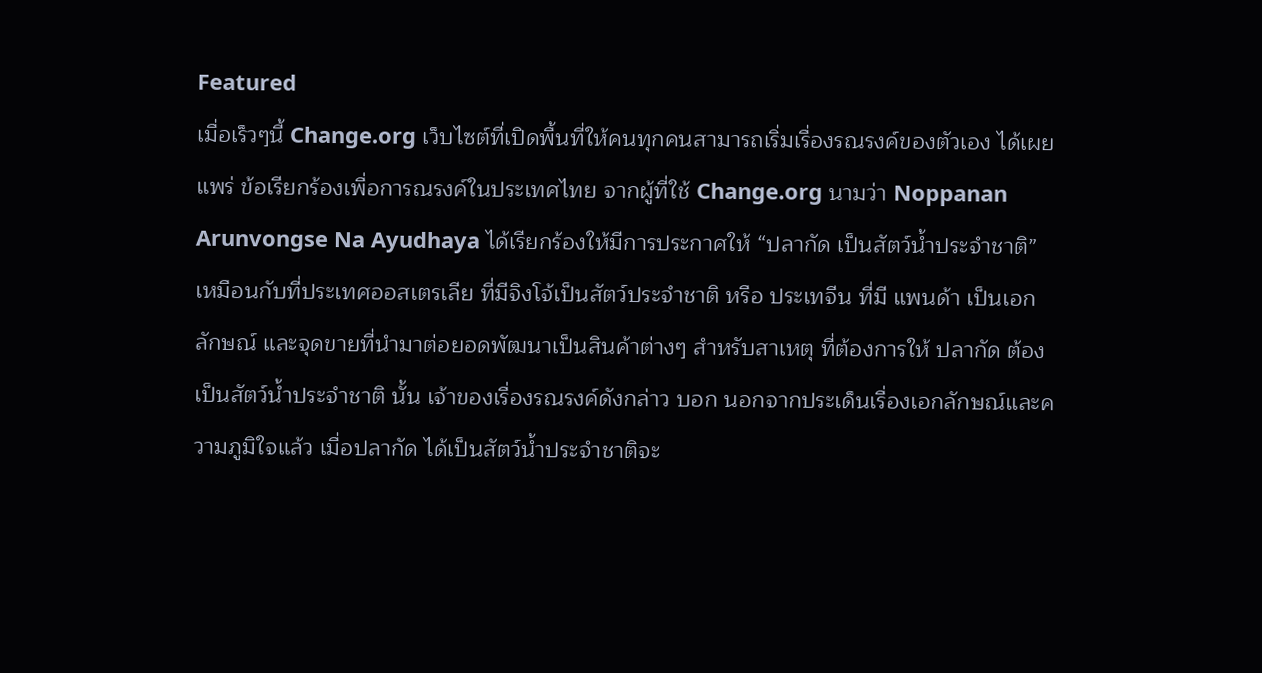Featured
เมื่อเร็วๆนี้ Change.org เว็บไซต์ที่เปิดพื้นที่ให้คนทุกคนสามารถเริ่มเรื่องรณรงค์ของตัวเอง ได้เผยแพร่ ข้อเรียกร้องเพื่อการณรงค์ในประเทศไทย จากผู้ที่ใช้ Change.org นามว่า Noppanan Arunvongse Na Ayudhaya ได้เรียกร้องให้มีการประกาศให้ “ปลากัด เป็นสัตว์น้ำประจำชาติ” เหมือนกับที่ประเทศออสเตรเลีย ที่มีจิงโจ้เป็นสัตว์ประจำชาติ หรือ ประเทจีน ที่มี แพนด้า เป็นเอกลักษณ์ และจุดขายที่นำมาต่อยอดพัฒนาเป็นสินค้าต่างๆ สำหรับสาเหตุ ที่ต้องการให้ ปลากัด ต้องเป็นสัตว์น้ำประจำชาติ นั้น เจ้าของเรื่องรณรงค์ดังกล่าว บอก นอกจากประเด็นเรื่องเอกลักษณ์และความภูมิใจแล้ว เมื่อปลากัด ได้เป็นสัตว์น้ำประจำชาติจะ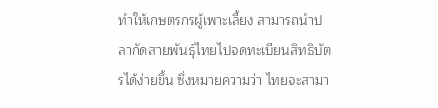ทำให้เกษตรกรผู้เพาะเลี้ยง สามารถนำปลากัดสายพันธุ์ไทยไปจดทะเบียนสิทธิบัตรได้ง่ายขึ้น ซึ่งหมายความว่า ไทยจะสามา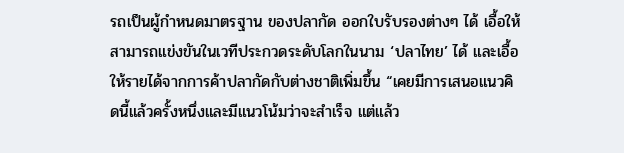รถเป็นผู้กำหนดมาตรฐาน ของปลากัด ออกใบรับรองต่างๆ ได้ เอื้อให้สามารถแข่งขันในเวทีประกวดระดับโลกในนาม ‘ปลาไทย’ ได้ และเอื้อให้รายได้จากการค้าปลากัดกับต่างชาติเพิ่มขึ้น “เคยมีการเสนอแนวคิดนี้แล้วครั้งหนึ่งและมีแนวโน้มว่าจะสำเร็จ แต่แล้ว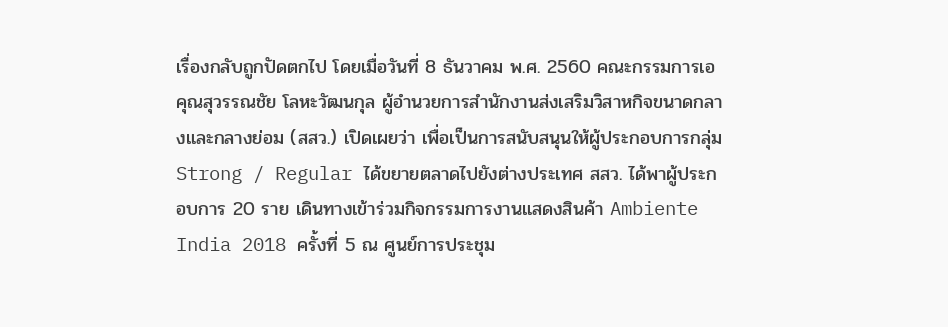เรื่องกลับถูกปัดตกไป โดยเมื่อวันที่ 8 ธันวาคม พ.ศ. 2560 คณะกรรมการเอ
คุณสุวรรณชัย โลหะวัฒนกุล ผู้อำนวยการสำนักงานส่งเสริมวิสาหกิจขนาดกลางและกลางย่อม (สสว.) เปิดเผยว่า เพื่อเป็นการสนับสนุนให้ผู้ประกอบการกลุ่ม Strong / Regular ได้ขยายตลาดไปยังต่างประเทศ สสว. ได้พาผู้ประกอบการ 20 ราย เดินทางเข้าร่วมกิจกรรมการงานแสดงสินค้า Ambiente India 2018 ครั้งที่ 5 ณ ศูนย์การประชุม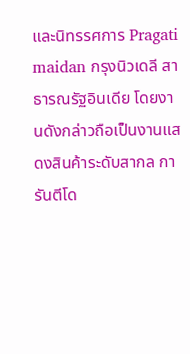และนิทรรศการ Pragati maidan กรุงนิวเดลี สาธารณรัฐอินเดีย โดยงานดังกล่าวถือเป็นงานแสดงสินค้าระดับสากล การันตีโด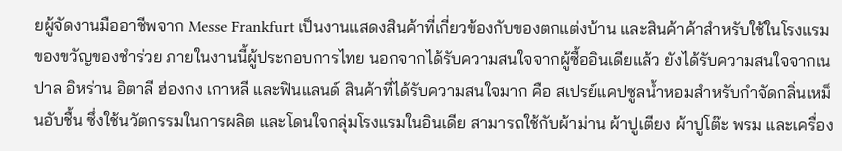ยผู้จัดงานมืออาชีพจาก Messe Frankfurt เป็นงานแสดงสินค้าที่เกี่ยวข้องกับของตกแต่งบ้าน และสินค้าค้าสำหรับใช้ในโรงแรม ของขวัญของชำร่วย ภายในงานนี้ผู้ประกอบการไทย นอกจากได้รับความสนใจจากผู้ซื้ออินเดียแล้ว ยังได้รับความสนใจจากเนปาล อิหร่าน อิตาลี ฮ่องกง เกาหลี และฟินแลนด์ สินค้าที่ได้รับความสนใจมาก คือ สเปรย์แคปซูลน้ำหอมสำหรับกำจัดกลิ่นเหม็นอับชื้น ซึ่งใช้นวัตกรรมในการผลิต และโดนใจกลุ่มโรงแรมในอินเดีย สามารถใช้กับผ้าม่าน ผ้าปูเตียง ผ้าปูโต๊ะ พรม และเครื่อง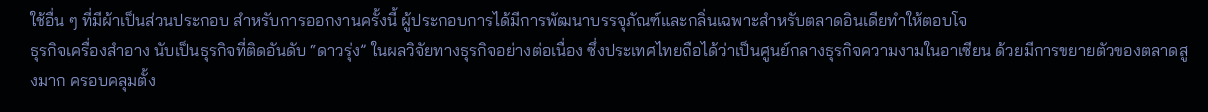ใช้อื่น ๆ ที่มีผ้าเป็นส่วนประกอบ สำหรับการออกงานครั้งนี้ ผู้ประกอบการได้มีการพัฒนาบรรจุภัณฑ์และกลิ่นเฉพาะสำหรับตลาดอินเดียทำให้ตอบโจ
ธุรกิจเครื่องสำอาง นับเป็นธุรกิจที่ติดอันดับ “ดาวรุ่ง” ในผลวิจัยทางธุรกิจอย่างต่อเนื่อง ซึ่งประเทศไทยถือได้ว่าเป็นศูนย์กลางธุรกิจความงามในอาเซียน ด้วยมีการขยายตัวของตลาดสูงมาก ครอบคลุมตั้ง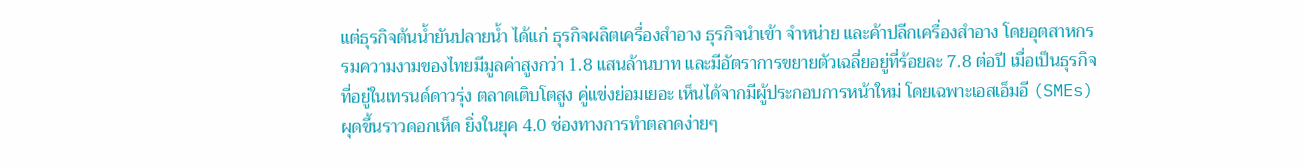แต่ธุรกิจต้นน้ำยันปลายน้ำ ได้แก่ ธุรกิจผลิตเครื่องสำอาง ธุรกิจนำเข้า จำหน่าย และค้าปลีกเครื่องสำอาง โดยอุตสาหกรรมความงามของไทยมีมูลค่าสูงกว่า 1.8 แสนล้านบาท และมีอัตราการขยายตัวเฉลี่ยอยู่ที่ร้อยละ 7.8 ต่อปี เมื่อเป็นธุรกิจที่อยู่ในเทรนด์ดาวรุ่ง ตลาดเติบโตสูง คู่แข่งย่อมเยอะ เห็นได้จากมีผู้ประกอบการหน้าใหม่ โดยเฉพาะเอสเอ็มอี (SMEs) ผุดขึ้นราวดอกเห็ด ยิ่งในยุค 4.0 ช่องทางการทำตลาดง่ายๆ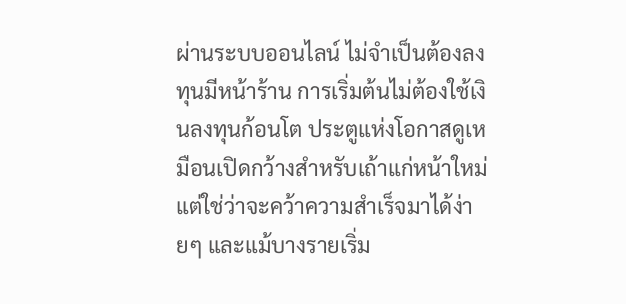ผ่านระบบออนไลน์ ไม่จำเป็นต้องลงทุนมีหน้าร้าน การเริ่มต้นไม่ต้องใช้เงินลงทุนก้อนโต ประตูแห่งโอกาสดูเหมือนเปิดกว้างสำหรับเถ้าแก่หน้าใหม่ แต่ใช่ว่าจะคว้าความสำเร็จมาได้ง่ายๆ และแม้บางรายเริ่ม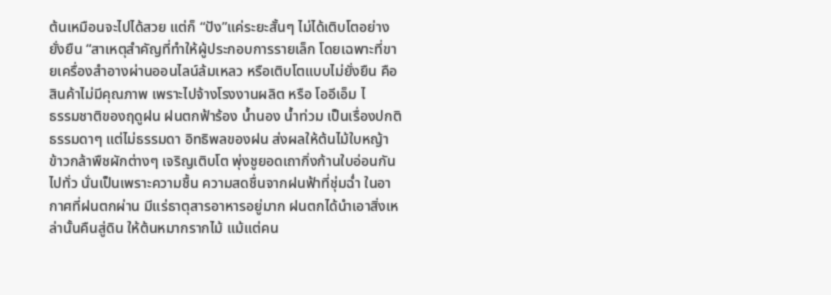ต้นเหมือนจะไปได้สวย แต่ก็ “ปัง”แค่ระยะสั้นๆ ไม่ได้เติบโตอย่างยั่งยืน “สาเหตุสำคัญที่ทำให้ผู้ประกอบการรายเล็ก โดยเฉพาะที่ขายเครื่องสำอางผ่านออนไลน์ล้มเหลว หรือเติบโตแบบไม่ยั่งยืน คือ สินค้าไม่มีคุณภาพ เพราะไปจ้างโรงงานผลิต หรือ โออีเอ็ม ไ
ธรรมชาติของฤดูฝน ฝนตกฟ้าร้อง น้ำนอง น้ำท่วม เป็นเรื่องปกติธรรมดาๆ แต่ไม่ธรรมดา อิทธิพลของฝน ส่งผลให้ต้นไม้ใบหญ้า ข้าวกล้าพืชผักต่างๆ เจริญเติบโต พุ่งชูยอดเถากิ่งก้านใบอ่อนกันไปทั่ว นั่นเป็นเพราะความชื้น ความสดชื่นจากฝนฟ้าที่ชุ่มฉ่ำ ในอากาศที่ฝนตกผ่าน มีแร่ธาตุสารอาหารอยู่มาก ฝนตกได้นำเอาสิ่งเหล่านั้นคืนสู่ดิน ให้ต้นหมากรากไม้ แม้แต่คน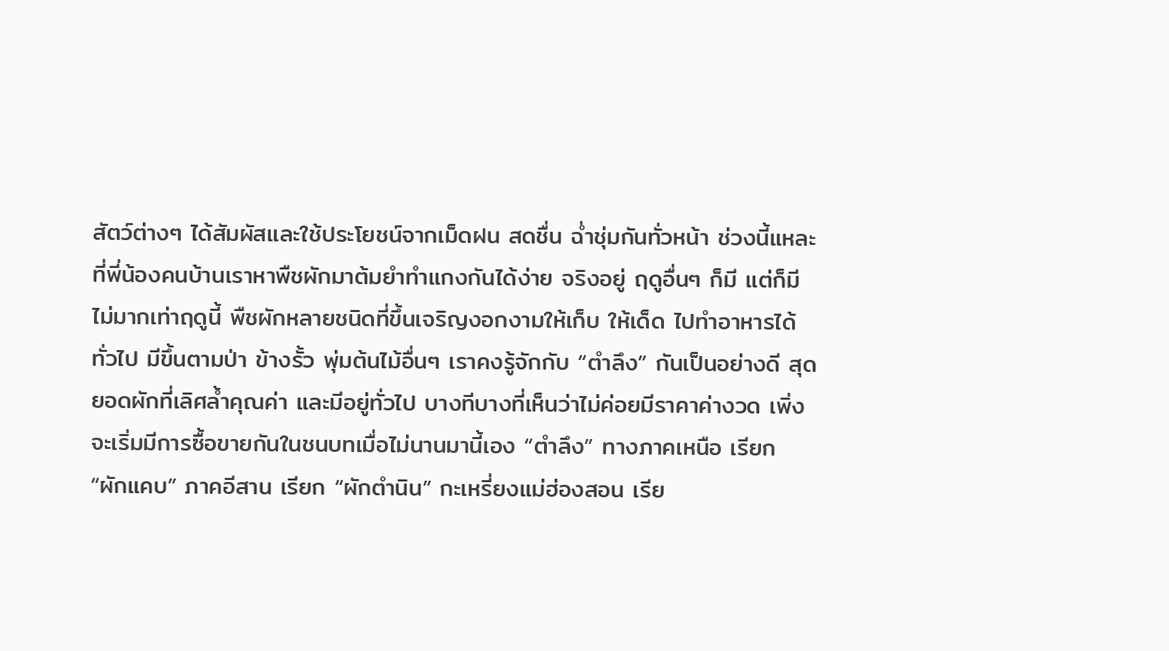สัตว์ต่างๆ ได้สัมผัสและใช้ประโยชน์จากเม็ดฝน สดชื่น ฉ่ำชุ่มกันทั่วหน้า ช่วงนี้แหละที่พี่น้องคนบ้านเราหาพืชผักมาต้มยำทำแกงกันได้ง่าย จริงอยู่ ฤดูอื่นๆ ก็มี แต่ก็มีไม่มากเท่าฤดูนี้ พืชผักหลายชนิดที่ขึ้นเจริญงอกงามให้เก็บ ให้เด็ด ไปทำอาหารได้ทั่วไป มีขึ้นตามป่า ข้างรั้ว พุ่มต้นไม้อื่นๆ เราคงรู้จักกับ “ตำลึง” กันเป็นอย่างดี สุดยอดผักที่เลิศล้ำคุณค่า และมีอยู่ทั่วไป บางทีบางที่เห็นว่าไม่ค่อยมีราคาค่างวด เพิ่งจะเริ่มมีการซื้อขายกันในชนบทเมื่อไม่นานมานี้เอง “ตำลึง” ทางภาคเหนือ เรียก “ผักแคบ” ภาคอีสาน เรียก “ผักตำนิน” กะเหรี่ยงแม่ฮ่องสอน เรีย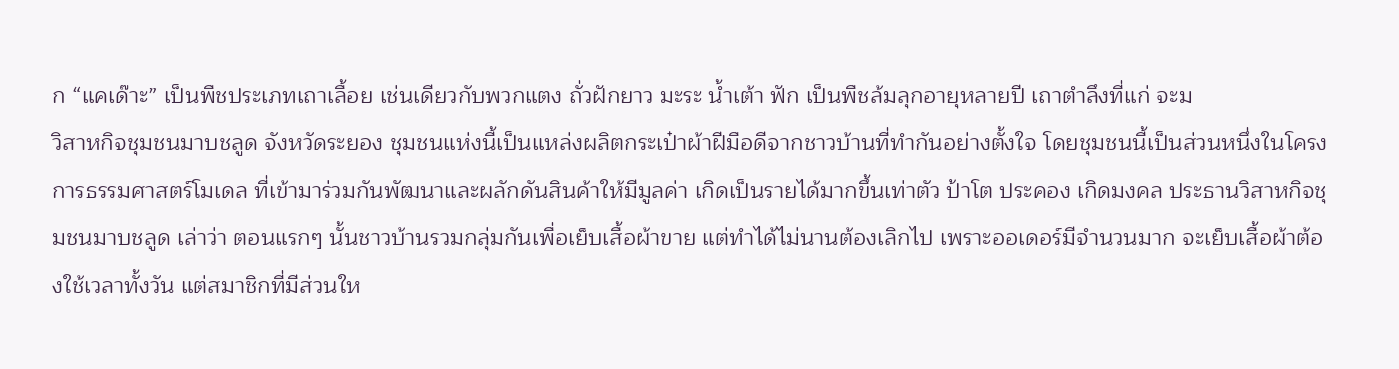ก “แคเด๊าะ” เป็นพืชประเภทเถาเลื้อย เช่นเดียวกับพวกแตง ถั่วฝักยาว มะระ น้ำเต้า ฟัก เป็นพืชล้มลุกอายุหลายปี เถาตำลึงที่แก่ จะม
วิสาหกิจชุมชนมาบชลูด จังหวัดระยอง ชุมชนแห่งนี้เป็นแหล่งผลิตกระเป๋าผ้าฝีมือดีจากชาวบ้านที่ทำกันอย่างตั้งใจ โดยชุมชนนี้เป็นส่วนหนึ่งในโครงการธรรมศาสตร์โมเดล ที่เข้ามาร่วมกันพัฒนาและผลักดันสินค้าให้มีมูลค่า เกิดเป็นรายได้มากขึ้นเท่าตัว ป้าโต ประคอง เกิดมงคล ประธานวิสาหกิจชุมชนมาบชลูด เล่าว่า ตอนแรกๆ นั้นชาวบ้านรวมกลุ่มกันเพื่อเย็บเสื้อผ้าขาย แต่ทำได้ไม่นานต้องเลิกไป เพราะออเดอร์มีจำนวนมาก จะเย็บเสื้อผ้าต้องใช้เวลาทั้งวัน แต่สมาชิกที่มีส่วนให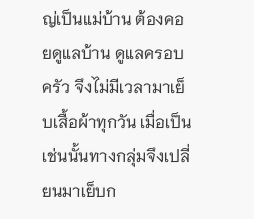ญ่เป็นแม่บ้าน ต้องคอยดูแลบ้าน ดูแลครอบครัว จึงไม่มีเวลามาเย็บเสื้อผ้าทุกวัน เมื่อเป็นเช่นนั้นทางกลุ่มจึงเปลี่ยนมาเย็บก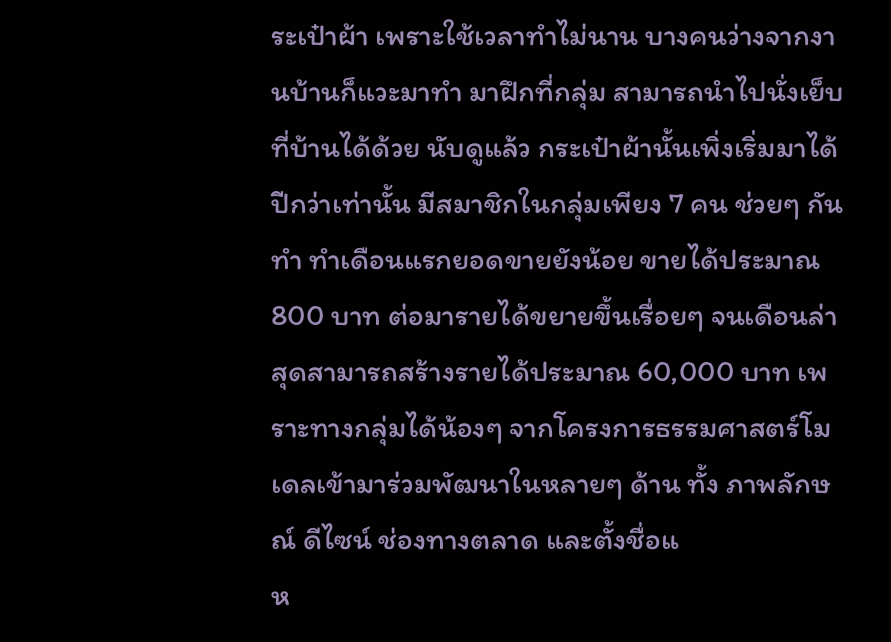ระเป๋าผ้า เพราะใช้เวลาทำไม่นาน บางคนว่างจากงานบ้านก็แวะมาทำ มาฝึกที่กลุ่ม สามารถนำไปนั่งเย็บที่บ้านได้ด้วย นับดูแล้ว กระเป๋าผ้านั้นเพิ่งเริ่มมาได้ปีกว่าเท่านั้น มีสมาชิกในกลุ่มเพียง 7 คน ช่วยๆ กันทำ ทำเดือนแรกยอดขายยังน้อย ขายได้ประมาณ 800 บาท ต่อมารายได้ขยายขึ้นเรื่อยๆ จนเดือนล่าสุดสามารถสร้างรายได้ประมาณ 60,000 บาท เพราะทางกลุ่มได้น้องๆ จากโครงการธรรมศาสตร์โมเดลเข้ามาร่วมพัฒนาในหลายๆ ด้าน ทั้ง ภาพลักษณ์ ดีไซน์ ช่องทางตลาด และตั้งชื่อแ
ห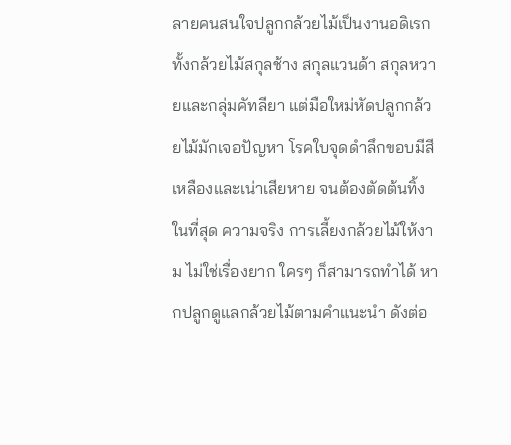ลายคนสนใจปลูกกล้วยไม้เป็นงานอดิเรก ทั้งกล้วยไม้สกุลช้าง สกุลแวนด้า สกุลหวายและกลุ่มคัทลียา แต่มือใหม่หัดปลูกกล้วยไม้มักเจอปัญหา โรคใบจุดดำลึกขอบมีสีเหลืองและเน่าเสียหาย จนต้องตัดต้นทิ้งในที่สุด ความจริง การเลี้ยงกล้วยไม้ให้งาม ไม่ใช่เรื่องยาก ใครๆ ก็สามารถทำได้ หากปลูกดูแลกล้วยไม้ตามคำแนะนำ ดังต่อ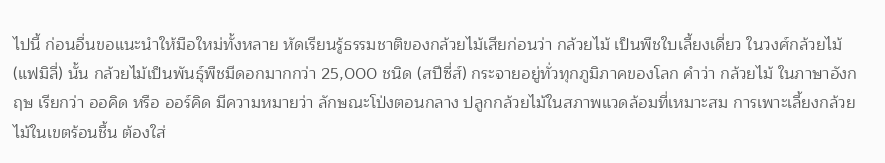ไปนี้ ก่อนอื่นขอแนะนำให้มือใหม่ทั้งหลาย หัดเรียนรู้ธรรมชาติของกล้วยไม้เสียก่อนว่า กล้วยไม้ เป็นพืชใบเลี้ยงเดี่ยว ในวงศ์กล้วยไม้ (แฟมิลี่) นั้น กล้วยไม้เป็นพันธุ์พืชมีดอกมากกว่า 25,000 ชนิด (สปีซี่ส์) กระจายอยู่ทั่วทุกภูมิภาคของโลก คำว่า กล้วยไม้ ในภาษาอังกฤษ เรียกว่า ออคิด หรือ ออร์คิด มีความหมายว่า ลักษณะโป่งตอนกลาง ปลูกกล้วยไม้ในสภาพแวดล้อมที่เหมาะสม การเพาะเลี้ยงกล้วยไม้ในเขตร้อนชื้น ต้องใส่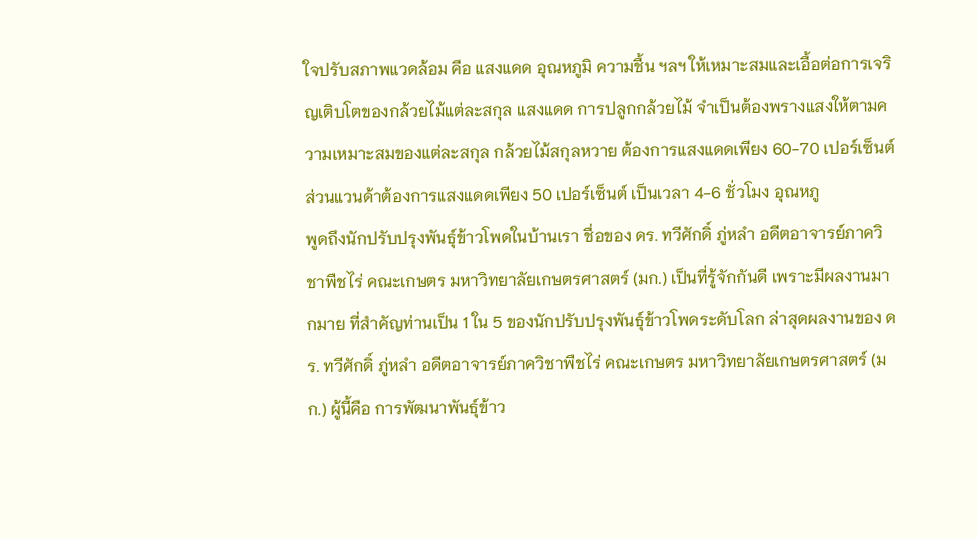ใจปรับสภาพแวดล้อม คือ แสงแดด อุณหภูมิ ความชื้น ฯลฯ ให้เหมาะสมและเอื้อต่อการเจริญเติบโตของกล้วยไม้แต่ละสกุล แสงแดด การปลูกกล้วยไม้ จำเป็นต้องพรางแสงให้ตามความเหมาะสมของแต่ละสกุล กล้วยไม้สกุลหวาย ต้องการแสงแดดเพียง 60-70 เปอร์เซ็นต์ ส่วนแวนด้าต้องการแสงแดดเพียง 50 เปอร์เซ็นต์ เป็นเวลา 4-6 ชั่วโมง อุณหภู
พูดถึงนักปรับปรุงพันธุ์ข้าวโพดในบ้านเรา ชื่อของ ดร. ทวีศักดิ์ ภู่หลำ อดีตอาจารย์ภาควิชาพืชไร่ คณะเกษตร มหาวิทยาลัยเกษตรศาสตร์ (มก.) เป็นที่รู้จักกันดี เพราะมีผลงานมากมาย ที่สำคัญท่านเป็น 1 ใน 5 ของนักปรับปรุงพันธุ์ข้าวโพดระดับโลก ล่าสุดผลงานของ ดร. ทวีศักดิ์ ภู่หลำ อดีตอาจารย์ภาควิชาพืชไร่ คณะเกษตร มหาวิทยาลัยเกษตรศาสตร์ (มก.) ผู้นี้คือ การพัฒนาพันธุ์ข้าว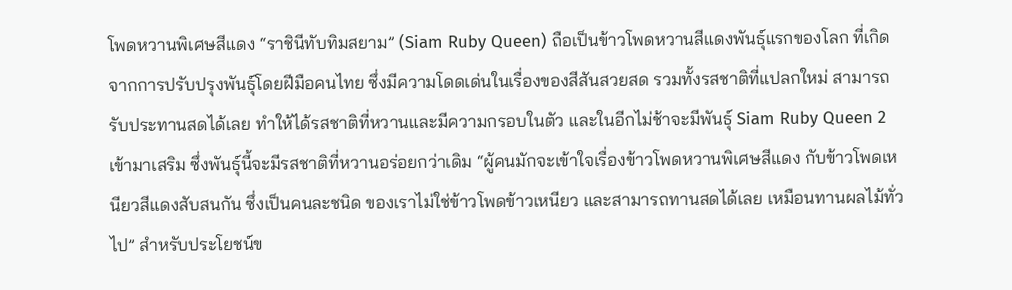โพดหวานพิเศษสีแดง “ราชินีทับทิมสยาม” (Siam Ruby Queen) ถือเป็นข้าวโพดหวานสีแดงพันธุ์แรกของโลก ที่เกิดจากการปรับปรุงพันธุ์โดยฝีมือคนไทย ซึ่งมีความโดดเด่นในเรื่องของสีสันสวยสด รวมทั้งรสชาติที่แปลกใหม่ สามารถรับประทานสดได้เลย ทำให้ได้รสชาติที่หวานและมีความกรอบในตัว และในอีกไม่ช้าจะมีพันธุ์ Siam Ruby Queen 2 เข้ามาเสริม ซึ่งพันธุ์นี้จะมีรสชาติที่หวานอร่อยกว่าเดิม “ผู้คนมักจะเข้าใจเรื่องข้าวโพดหวานพิเศษสีแดง กับข้าวโพดเหนียวสีแดงสับสนกัน ซึ่งเป็นคนละชนิด ของเราไม่ใช่ข้าวโพดข้าวเหนียว และสามารถทานสดได้เลย เหมือนทานผลไม้ทั่วไป” สำหรับประโยชน์ข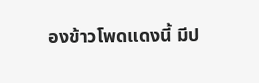องข้าวโพดแดงนี้ มีป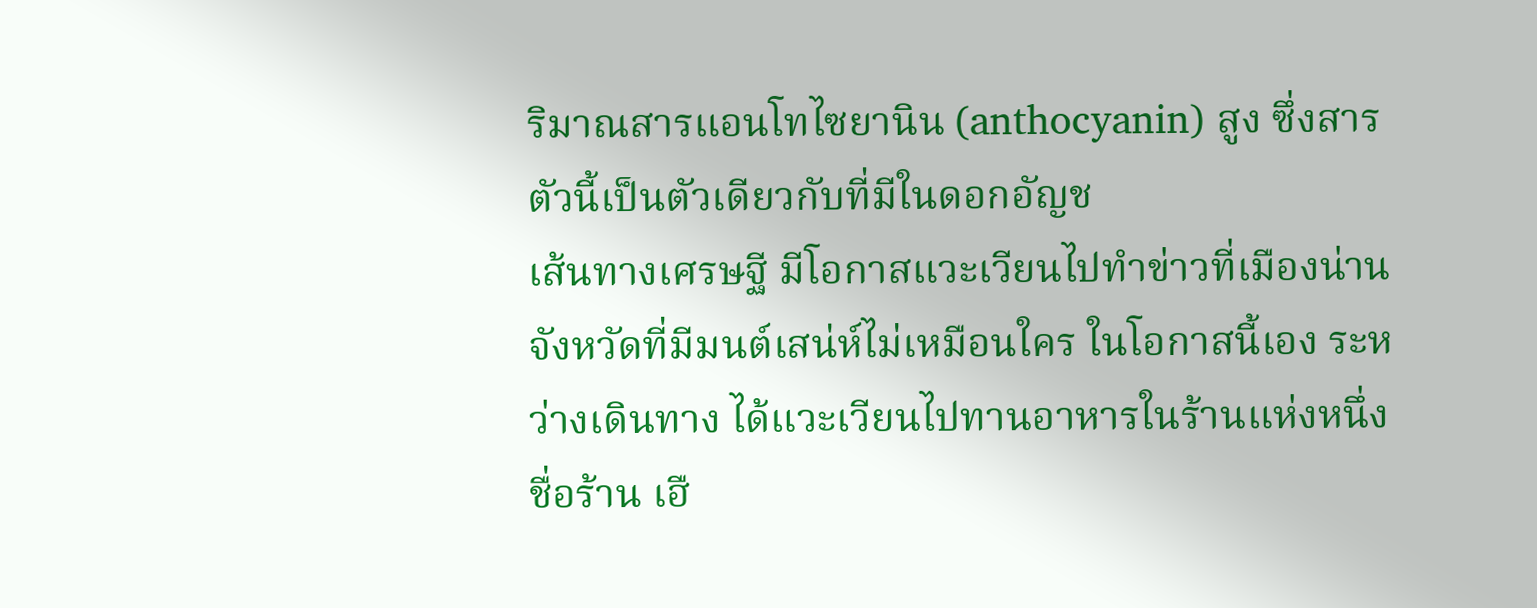ริมาณสารแอนโทไซยานิน (anthocyanin) สูง ซึ่งสารตัวนี้เป็นตัวเดียวกับที่มีในดอกอัญช
เส้นทางเศรษฐี มีโอกาสแวะเวียนไปทำข่าวที่เมืองน่าน จังหวัดที่มีมนต์เสน่ห์ไม่เหมือนใคร ในโอกาสนี้เอง ระหว่างเดินทาง ได้แวะเวียนไปทานอาหารในร้านแห่งหนึ่งชื่อร้าน เฮื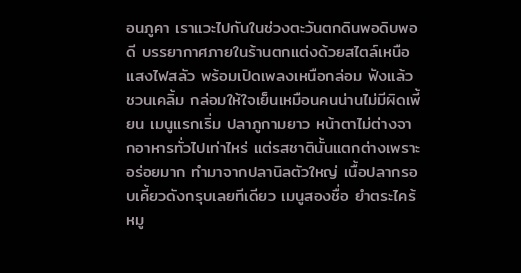อนภูคา เราแวะไปกันในช่วงตะวันตกดินพอดิบพอดี บรรยากาศภายในร้านตกแต่งด้วยสไตล์เหนือ แสงไฟสลัว พร้อมเปิดเพลงเหนือกล่อม ฟังแล้วชวนเคลิ้ม กล่อมให้ใจเย็นเหมือนคนน่านไม่มีผิดเพี้ยน เมนูแรกเริ่ม ปลาภูกามยาว หน้าตาไม่ต่างจากอาหารทั่วไปเท่าไหร่ แต่รสชาตินั้นแตกต่างเพราะอร่อยมาก ทำมาจากปลานิลตัวใหญ่ เนื้อปลากรอบเคี้ยวดังกรุบเลยทีเดียว เมนูสองชื่อ ยำตระไคร้หมู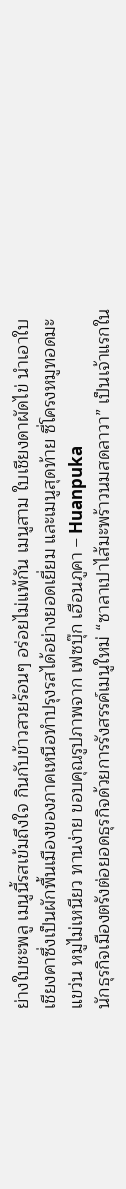ย่างใบชะพลู เมนูนี้รสเข้มถึงใจ กินกับข้าวสวยร้อนๆ อร่อยไม่แพ้กัน เมนูสาม ใบเชียงดาผัดไข่ นำเอาใบเชียงคาซึ่งเป็นผักพื้นเมืองของภาคเหนือทำปรุงรสได้อย่างยอดเยี่ยม และเมนูสุดท้าย ซี่โครงหมูทอดมะแขว่น หมูไม่เหนียว ทานง่าย ขอบคุณรูปภาพจาก เฟซบุ๊ก เฮือนภูคา – Huanpuka
นักธุรกิจเมืองตรังต่อยอดธุรกิจด้วยการรังสรรค์เมนูใหม่ “ซาลาเปาไส้มะพร้าวนมสดลาวา” เป็นเจ้าแรกใน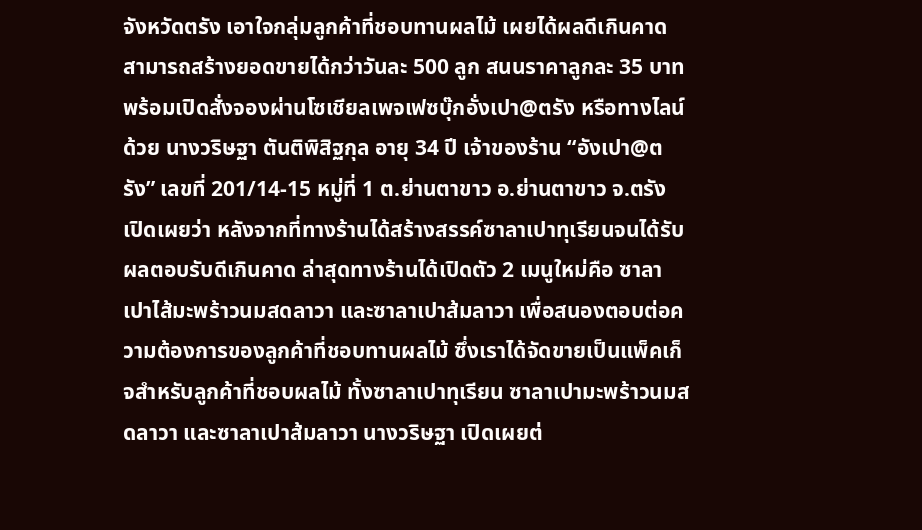จังหวัดตรัง เอาใจกลุ่มลูกค้าที่ชอบทานผลไม้ เผยได้ผลดีเกินคาด สามารถสร้างยอดขายได้กว่าวันละ 500 ลูก สนนราคาลูกละ 35 บาท พร้อมเปิดสั่งจองผ่านโซเชียลเพจเฟซบุ๊กอั่งเปา@ตรัง หรือทางไลน์ด้วย นางวริษฐา ตันติพิสิฐกุล อายุ 34 ปี เจ้าของร้าน “อังเปา@ตรัง” เลขที่ 201/14-15 หมู่ที่ 1 ต.ย่านตาขาว อ.ย่านตาขาว จ.ตรัง เปิดเผยว่า หลังจากที่ทางร้านได้สร้างสรรค์ซาลาเปาทุเรียนจนได้รับผลตอบรับดีเกินคาด ล่าสุดทางร้านได้เปิดตัว 2 เมนูใหม่คือ ซาลาเปาไส้มะพร้าวนมสดลาวา และซาลาเปาส้มลาวา เพื่อสนองตอบต่อความต้องการของลูกค้าที่ชอบทานผลไม้ ซึ่งเราได้จัดขายเป็นแพ็คเก็จสำหรับลูกค้าที่ชอบผลไม้ ทั้งซาลาเปาทุเรียน ซาลาเปามะพร้าวนมสดลาวา และซาลาเปาส้มลาวา นางวริษฐา เปิดเผยต่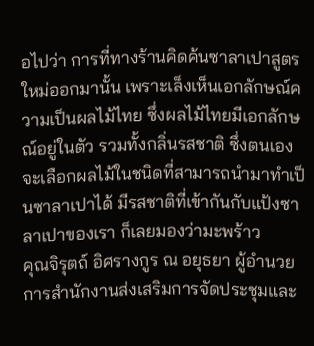อไปว่า การที่ทางร้านคิดค้นซาลาเปาสูตรใหม่ออกมานั้น เพราะเล็งเห็นเอกลักษณ์ความเป็นผลไม้ไทย ซึ่งผลไม้ไทยมีเอกลักษณ์อยู่ในตัว รวมทั้งกลิ่นรสชาติ ซึ่งตนเองจะเลือกผลไม้ในชนิดที่สามารถนำมาทำเป็นซาลาเปาได้ มีรสชาติที่เข้ากันกับแป้งซาลาเปาของเรา ก็เลยมองว่ามะพร้าว
คุณจิรุตถ์ อิศรางกูร ณ อยุธยา ผู้อำนวยการสำนักงานส่งเสริมการจัดประชุมและ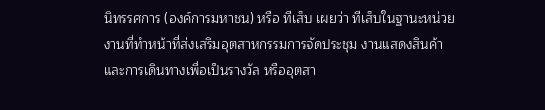นิทรรศการ (องค์การมหาชน) หรือ ทีเส็บ เผยว่า ทีเส็บในฐานะหน่วยงานที่ทำหน้าที่ส่งเสริมอุตสาหกรรมการจัดประชุม งานแสดงสินค้า และการเดินทางเพื่อเป็นรางวัล หรืออุตสา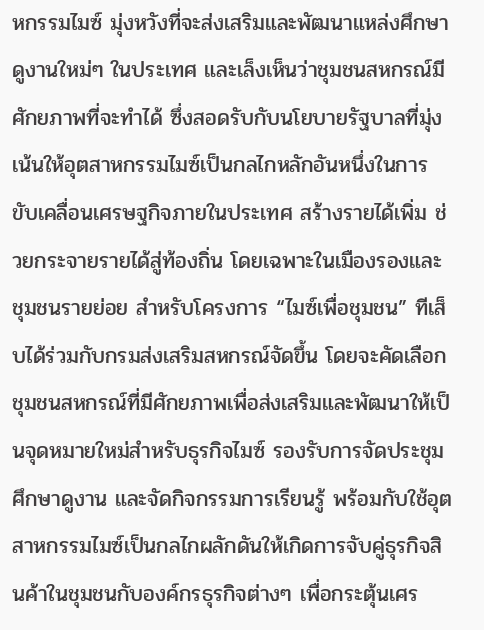หกรรมไมซ์ มุ่งหวังที่จะส่งเสริมและพัฒนาแหล่งศึกษาดูงานใหม่ๆ ในประเทศ และเล็งเห็นว่าชุมชนสหกรณ์มีศักยภาพที่จะทำได้ ซึ่งสอดรับกับนโยบายรัฐบาลที่มุ่งเน้นให้อุตสาหกรรมไมซ์เป็นกลไกหลักอันหนึ่งในการขับเคลื่อนเศรษฐกิจภายในประเทศ สร้างรายได้เพิ่ม ช่วยกระจายรายได้สู่ท้องถิ่น โดยเฉพาะในเมืองรองและชุมชนรายย่อย สำหรับโครงการ “ไมซ์เพื่อชุมชน” ทีเส็บได้ร่วมกับกรมส่งเสริมสหกรณ์จัดขึ้น โดยจะคัดเลือกชุมชนสหกรณ์ที่มีศักยภาพเพื่อส่งเสริมและพัฒนาให้เป็นจุดหมายใหม่สำหรับธุรกิจไมซ์ รองรับการจัดประชุม ศึกษาดูงาน และจัดกิจกรรมการเรียนรู้ พร้อมกับใช้อุตสาหกรรมไมซ์เป็นกลไกผลักดันให้เกิดการจับคู่ธุรกิจสินค้าในชุมชนกับองค์กรธุรกิจต่างๆ เพื่อกระตุ้นเศร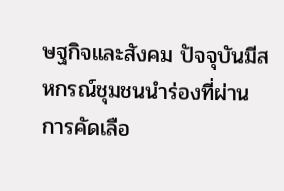ษฐกิจและสังคม ปัจจุบันมีสหกรณ์ชุมชนนำร่องที่ผ่านการคัดเลือ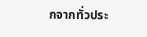กจากทั่วประ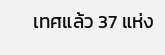เทศแล้ว 37 แห่ง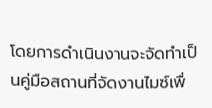โดยการดำเนินงานจะจัดทำเป็นคู่มือสถานที่จัดงานไมซ์เพื่